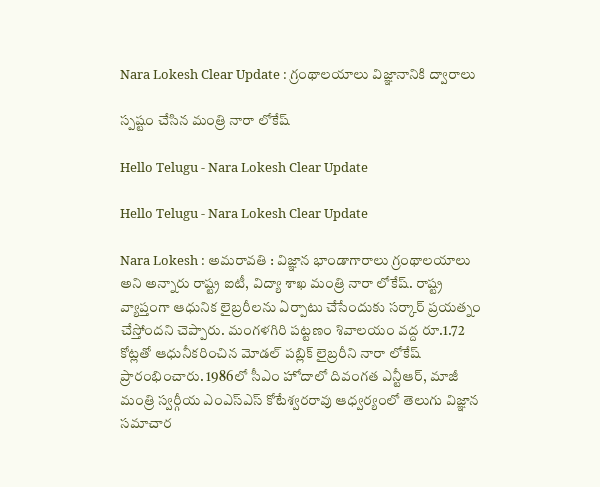Nara Lokesh Clear Update : గ్రంథాల‌యాలు విజ్ఞానానికి ద్వారాలు

స్ప‌ష్టం చేసిన మంత్రి నారా లోకేష్

Hello Telugu - Nara Lokesh Clear Update

Hello Telugu - Nara Lokesh Clear Update

Nara Lokesh : అమ‌రావ‌తి : విజ్ఞాన భాండాగారాలు గ్రంథాల‌యాలు అని అన్నారు రాష్ట్ర ఐటీ, విద్యా శాఖ మంత్రి నారా లోకేష్‌. రాష్ట్ర వ్యాప్తంగా ఆధునిక లైబ్ర‌రీల‌ను ఏర్పాటు చేసేందుకు స‌ర్కార్ ప్ర‌య‌త్నం చేస్తోంద‌ని చెప్పారు. మంగళగిరి పట్టణం శివాలయం వద్ద రూ.1.72 కోట్లతో ఆధునీకరించిన మోడల్ పబ్లిక్ లైబ్రరీని నారా లోకేష్ ప్రారంభించారు. 1986లో సీఎం హోదాలో దివంగ‌త ఎన్టీఆర్, మాజీ మంత్రి స్వర్గీయ ఎంఎస్ఎస్ కోటేశ్వరరావు ఆధ్వర్యంలో తెలుగు విజ్ఞాన సమాచార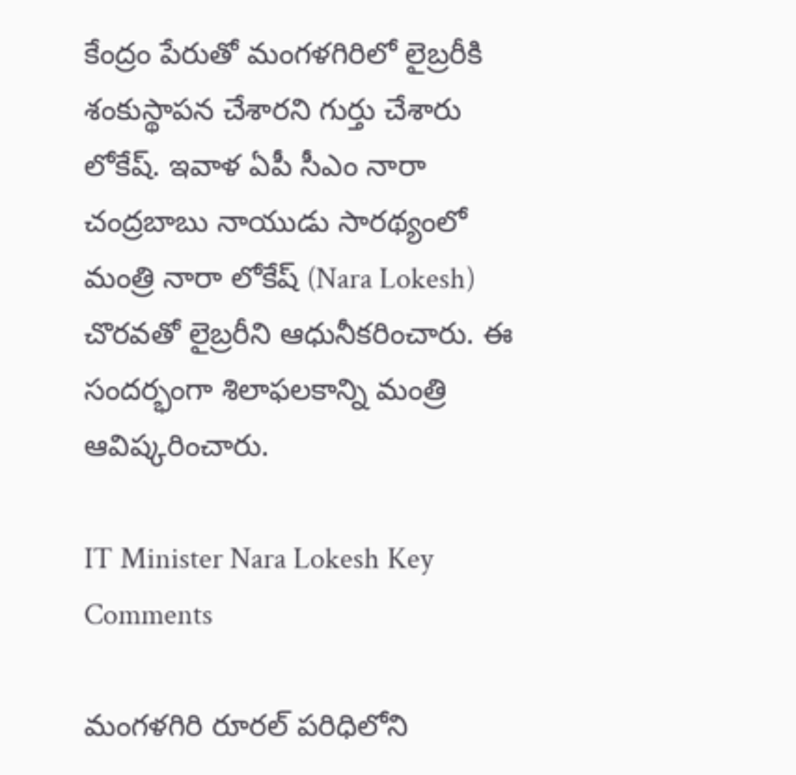కేంద్రం పేరుతో మంగళగిరిలో లైబ్రరీకి శంకుస్థాపన చేశారని గుర్తు చేశారు లోకేష్. ఇవాళ ఏపీ సీఎం నారా చంద్ర‌బాబు నాయుడు సారథ్యంలో మంత్రి నారా లోకేష్ (Nara Lokesh) చొరవతో లైబ్రరీని ఆధునీకరించారు. ఈ సందర్భంగా శిలాఫలకాన్ని మంత్రి ఆవిష్కరించారు.

IT Minister Nara Lokesh Key Comments

మంగళగిరి రూరల్ పరిధిలోని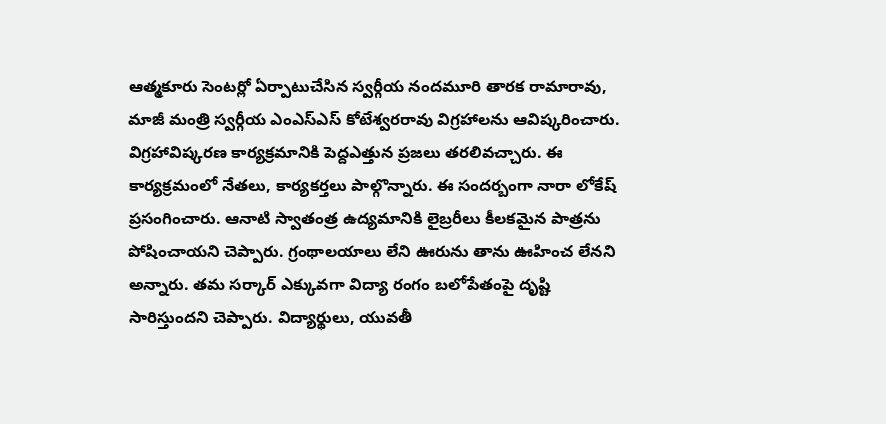ఆత్మకూరు సెంటర్లో ఏర్పాటుచేసిన స్వర్గీయ నందమూరి తారక రామారావు, మాజీ మంత్రి స్వర్గీయ ఎంఎస్ఎస్ కోటేశ్వరరావు విగ్రహాలను ఆవిష్కరించారు. విగ్రహావిష్కరణ కార్యక్రమానికి పెద్దఎత్తున ప్రజలు తరలివచ్చారు. ఈ కార్యక్రమంలో నేతలు, కార్యకర్తలు పాల్గొన్నారు. ఈ సంద‌ర్బంగా నారా లోకేష్ ప్ర‌సంగించారు. ఆనాటి స్వాతంత్ర ఉద్య‌మానికి లైబ్రరీలు కీల‌క‌మైన పాత్ర‌ను పోషించాయ‌ని చెప్పారు. గ్రంథాల‌యాలు లేని ఊరును తాను ఊహించ లేన‌ని అన్నారు. త‌మ స‌ర్కార్ ఎక్కువ‌గా విద్యా రంగం బ‌లోపేతంపై దృష్టి సారిస్తుంద‌ని చెప్పారు. విద్యార్థులు, యువ‌తీ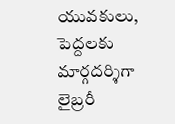యువ‌కులు, పెద్ద‌ల‌కు మార్గ‌ద‌ర్శిగా లైబ్రరీ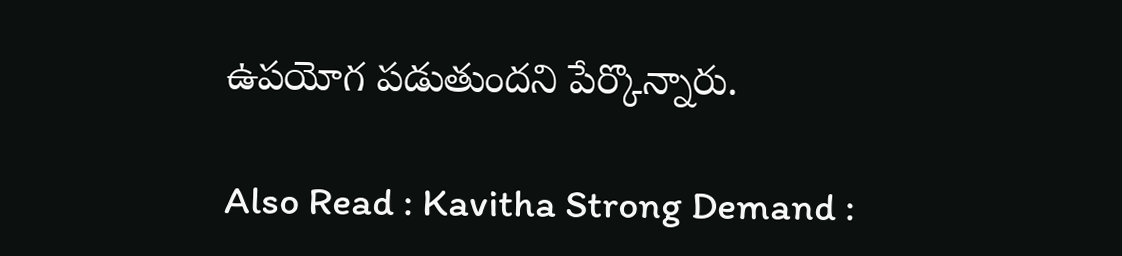ఉప‌యోగ ప‌డుతుంద‌ని పేర్కొన్నారు.

Also Read : Kavitha Strong Demand :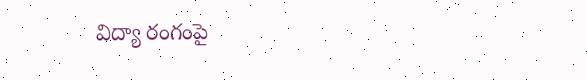విద్యా రంగంపై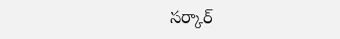స‌ర్కార్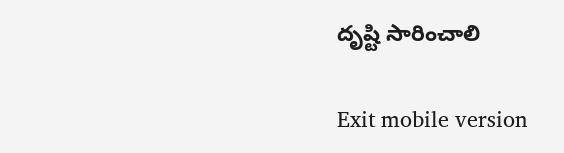దృష్టి సారించాలి

Exit mobile version